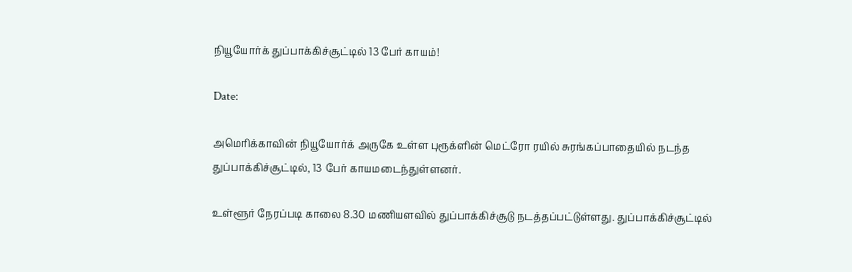நியூயோர்க் துப்பாக்கிச்சூட்டில் 13 பேர் காயம்!

Date:

அமெரிக்காவின் நியூயோர்க் அருகே உள்ள புரூக்ளின் மெட்ரோ ரயில் சுரங்கப்பாதையில் நடந்த துப்பாக்கிச்சூட்டில், 13 பேர் காயமடைந்துள்ளனர்.

உள்ளூர் நேரப்படி காலை 8.30 மணியளவில் துப்பாக்கிச்சூடு நடத்தப்பட்டுள்ளது. துப்பாக்கிச்சூட்டில்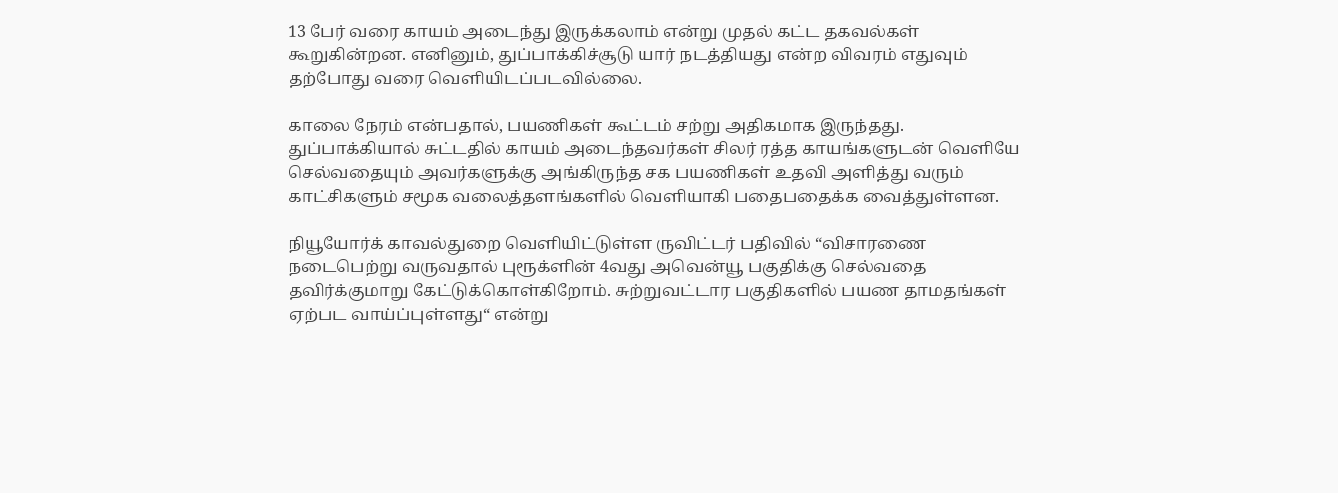13 பேர் வரை காயம் அடைந்து இருக்கலாம் என்று முதல் கட்ட தகவல்கள் கூறுகின்றன. எனினும், துப்பாக்கிச்சூடு யார் நடத்தியது என்ற விவரம் எதுவும் தற்போது வரை வெளியிடப்படவில்லை.

காலை நேரம் என்பதால், பயணிகள் கூட்டம் சற்று அதிகமாக இருந்தது. துப்பாக்கியால் சுட்டதில் காயம் அடைந்தவர்கள் சிலர் ரத்த காயங்களுடன் வெளியே செல்வதையும் அவர்களுக்கு அங்கிருந்த சக பயணிகள் உதவி அளித்து வரும் காட்சிகளும் சமூக வலைத்தளங்களில் வெளியாகி பதைபதைக்க வைத்துள்ளன.

நியூயோர்க் காவல்துறை வெளியிட்டுள்ள ருவிட்டர் பதிவில் “விசாரணை நடைபெற்று வருவதால் புரூக்ளின் 4வது அவென்யூ பகுதிக்கு செல்வதை தவிர்க்குமாறு கேட்டுக்கொள்கிறோம். சுற்றுவட்டார பகுதிகளில் பயண தாமதங்கள் ஏற்பட வாய்ப்புள்ளது“ என்று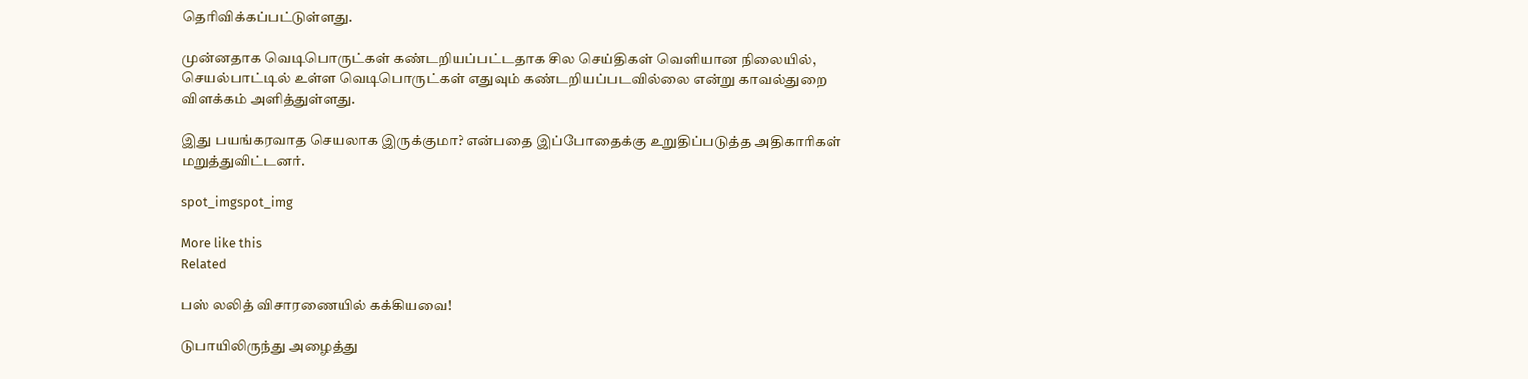தெரிவிக்கப்பட்டுள்ளது.

முன்னதாக வெடிபொருட்கள் கண்டறியப்பட்டதாக சில செய்திகள் வெளியான நிலையில், செயல்பாட்டில் உள்ள வெடிபொருட்கள் எதுவும் கண்டறியப்படவில்லை என்று காவல்துறை விளக்கம் அளித்துள்ளது.

இது பயங்கரவாத செயலாக இருக்குமா? என்பதை இப்போதைக்கு உறுதிப்படுத்த அதிகாரிகள் மறுத்துவிட்டனர்.

spot_imgspot_img

More like this
Related

பஸ் லலித் விசாரணையில் கக்கியவை!

டுபாயிலிருந்து அழைத்து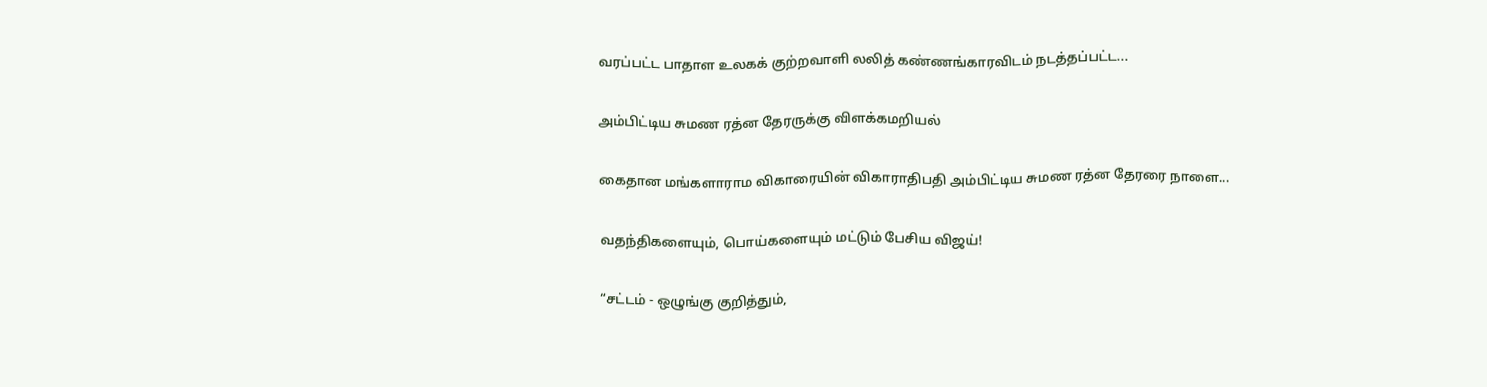வரப்பட்ட பாதாள உலகக் குற்றவாளி லலித் கண்ணங்காரவிடம் நடத்தப்பட்ட...

அம்பிட்டிய சுமண ரத்ன தேரருக்கு விளக்கமறியல்

கைதான மங்களாராம விகாரையின் விகாராதிபதி அம்பிட்டிய சுமண ரத்ன தேரரை நாளை...

வதந்திகளையும், பொய்களையும் மட்டும் பேசிய விஜய்!

“சட்டம் - ஒழுங்கு குறித்தும்,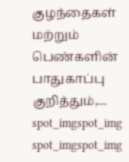குழந்தைகள் மற்றும் பெண்களின் பாதுகாப்பு குறித்தும்,...
spot_imgspot_img
spot_imgspot_img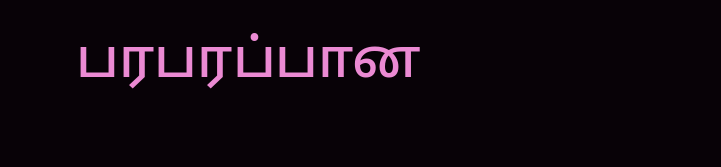பரபரப்பான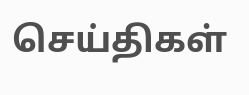செய்திகள்